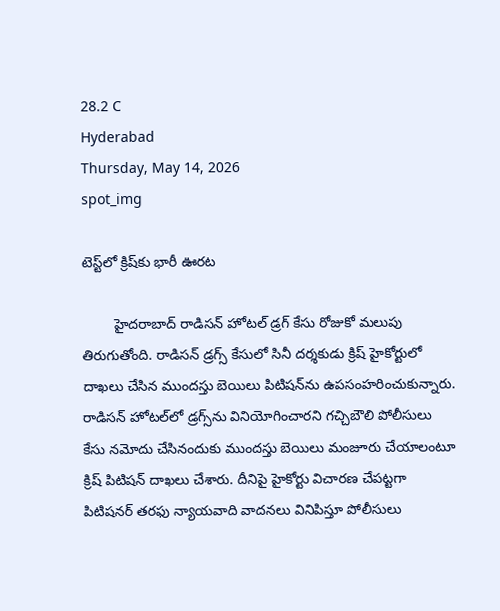28.2 C
Hyderabad
Thursday, May 14, 2026
spot_img

టెస్ట్‌లో క్రిష్‌కు భారీ ఊరట

        హైదరాబాద్ రాడిసన్ హోటల్ డ్రగ్ కేసు రోజుకో మలుపు తిరుగుతోంది. రాడిసన్‌ డ్రగ్స్‌ కేసులో సినీ దర్శకుడు క్రిష్‌ హైకోర్టులో దాఖలు చేసిన ముందస్తు బెయిలు పిటిషన్‌ను ఉపసంహరించుకున్నారు. రాడిసన్‌ హోటల్‌లో డ్రగ్స్‌ను వినియోగించారని గచ్చిబౌలి పోలీసులు కేసు నమోదు చేసినందుకు ముందస్తు బెయిలు మంజూరు చేయాలంటూ క్రిష్‌ పిటిషన్‌ దాఖలు చేశారు. దీనిపై హైకోర్టు విచారణ చేపట్టగా పిటిషనర్‌ తరఫు న్యాయవాది వాదనలు వినిపిస్తూ పోలీసులు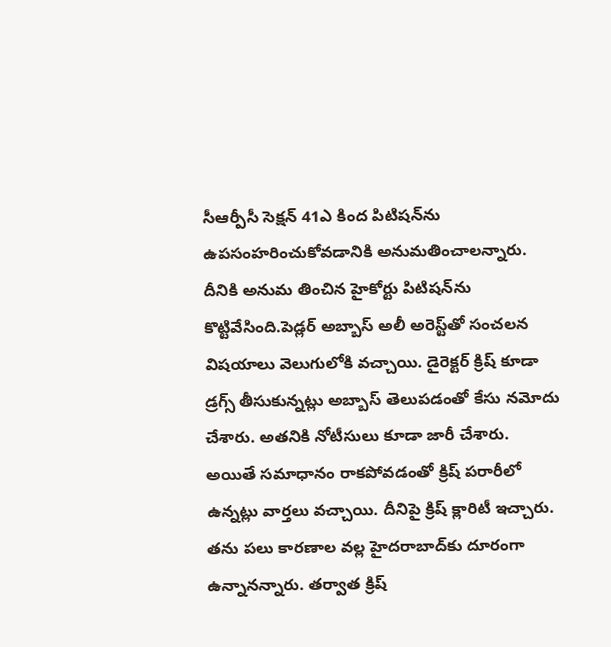సీఆర్పీసీ సెక్షన్‌ 41ఎ కింద పిటిషన్‌ను ఉపసంహరించుకోవడానికి అనుమతించాలన్నారు. దీనికి అనుమ తించిన హైకోర్టు పిటిషన్‌ను కొట్టివేసింది.పెడ్లర్ అబ్బాస్ అలీ అరెస్ట్‌తో సంచలన విషయాలు వెలుగులోకి వచ్చాయి. డైరెక్టర్ క్రిష్ కూడా డ్రగ్స్ తీసుకున్నట్లు అబ్బాస్ తెలుపడంతో కేసు నమోదు చేశారు. అతనికి నోటీసులు కూడా జారీ చేశారు. అయితే సమాధానం రాకపోవడంతో క్రిష్ పరారీలో ఉన్నట్లు వార్తలు వచ్చాయి. దీనిపై క్రిష్ క్లారిటీ ఇచ్చారు. తను పలు కారణాల వల్ల హైదరాబాద్‌కు దూరంగా ఉన్నానన్నారు. తర్వాత క్రిష్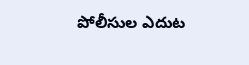పోలీసుల ఎదుట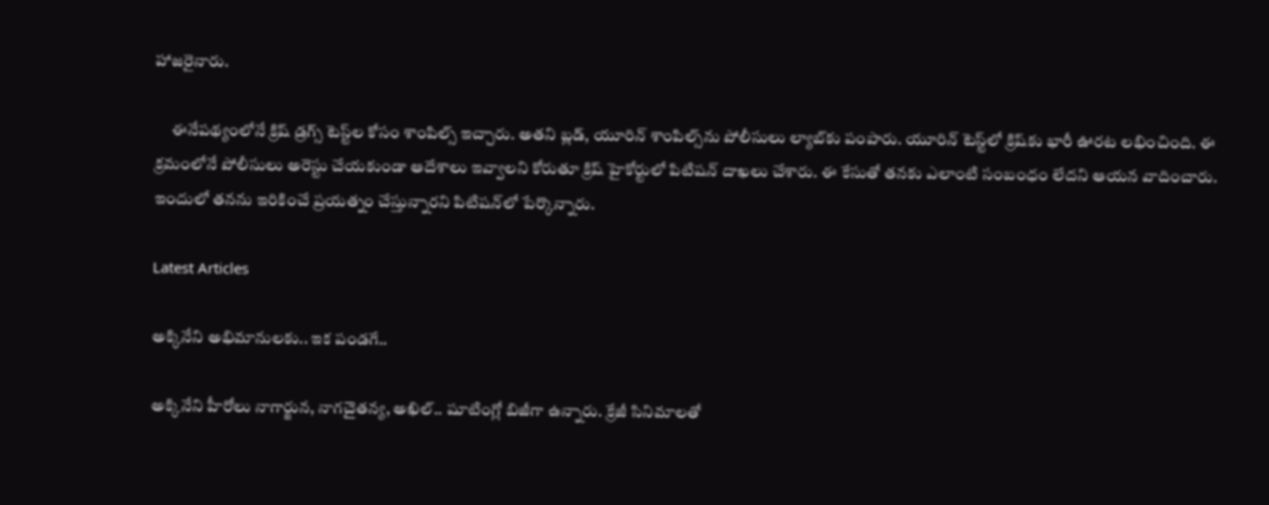హాజరైనారు.

     ఈనేపథ్యంలోనే క్రిష్ డ్రగ్స్ టెస్ట్‌ల కోసం శాంపిల్స్ ఇచ్చారు. అతని బ్లడ్, యూరిన్ శాంపిల్స్‌ను పోలీసులు ల్యాబ్‌కు పంపారు. యూరిన్ టెస్ట్‌లో క్రిష్‌కు భారీ ఊరట లభించింది. ఈ క్రమంలోనే పోలీసులు అరెస్టు చేయకుండా ఆదేశాలు ఇవ్వాలని కోరుతూ క్రిష్ హైకోర్టులో పిటిషన్ దాఖలు చేశారు. ఈ కేసుతో తనకు ఎలాంటి సంబంధం లేదని ఆయన వాదించారు. ఇందులో తనను ఇరికించే ప్రయత్నం చేస్తున్నారని పిటిషన్‌లో పేర్కొన్నారు.

Latest Articles

అక్కినేని అభిమానులకు.. ఇక పండగే..

అక్కినేని హీరోలు నాగార్జున, నాగచైతన్య, అఖిల్.. షూటింగ్లో బిజీగా ఉన్నారు. క్రేజీ సినిమాలతో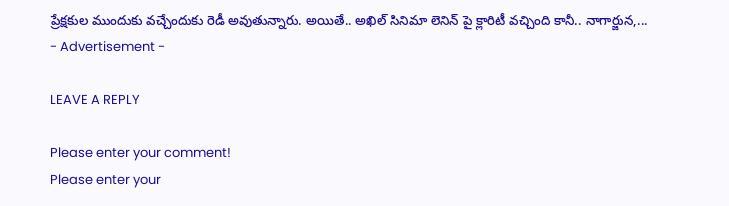ప్రేక్షకుల ముందుకు వచ్చేందుకు రెడీ అవుతున్నారు. అయితే.. అఖిల్ సినిమా లెనిన్ పై క్లారిటీ వచ్చింది కానీ.. నాగార్జున,...
- Advertisement -

LEAVE A REPLY

Please enter your comment!
Please enter your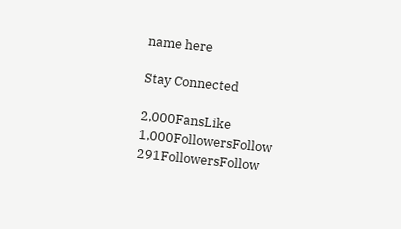name here

Stay Connected

2,000FansLike
1,000FollowersFollow
291FollowersFollow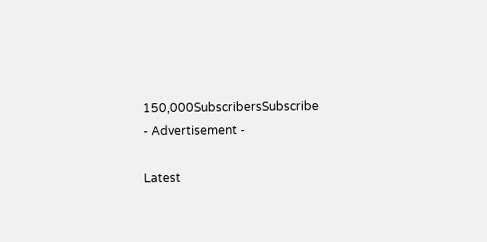150,000SubscribersSubscribe
- Advertisement -

Latest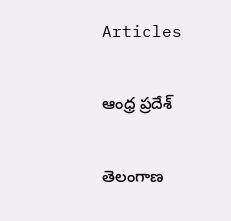Articles

ఆంధ్ర ప్రదేశ్

తెలంగాణ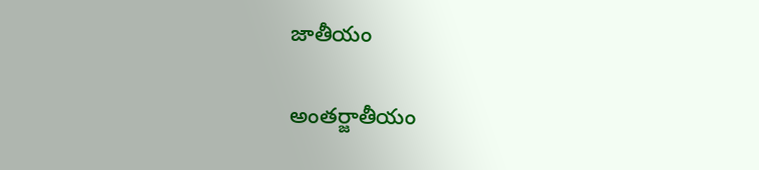జాతీయం

అంతర్జాతీయం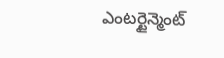ఎంటర్టైన్మెంట్